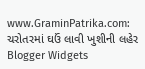www.GraminPatrika.com: ચરોતરમાં ઘઉં લાવી ખુશીની લહેર Blogger Widgets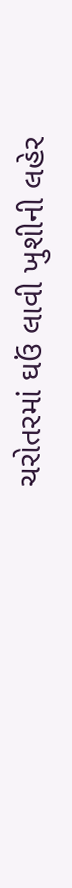ચરોતરમાં ઘઉં લાવી ખુશીની લહેર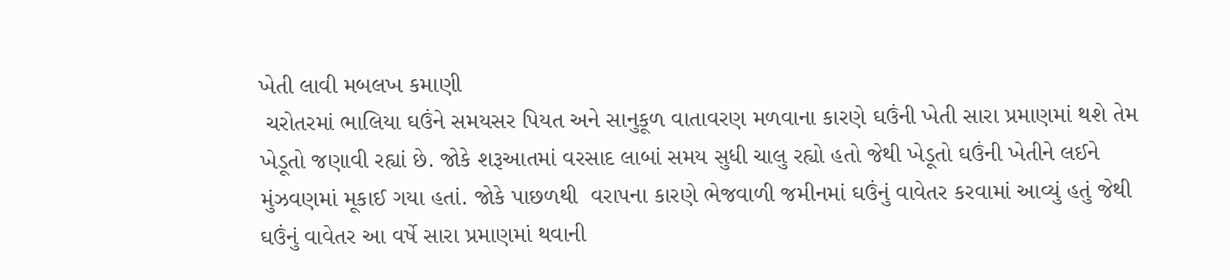ખેતી લાવી મબલખ કમાણી
 ચરોતરમાં ભાલિયા ઘઉંને સમયસર પિયત અને સાનુકૂળ વાતાવરણ મળવાના કારણે ઘઉંની ખેતી સારા પ્રમાણમાં થશે તેમ ખેડૂતો જણાવી રહ્યાં છે. જોકે શરૂઆતમાં વરસાદ લાબાં સમય સુધી ચાલુ રહ્યો હતો જેથી ખેડૂતો ઘઉંની ખેતીને લઈને મુંઝવણમાં મૂકાઈ ગયા હતાં. જોકે પાછળથી  વરાપના કારણે ભેજવાળી જમીનમાં ઘઉંનું વાવેતર કરવામાં આવ્યું હતું જેથી ઘઉંનું વાવેતર આ વર્ષે સારા પ્રમાણમાં થવાની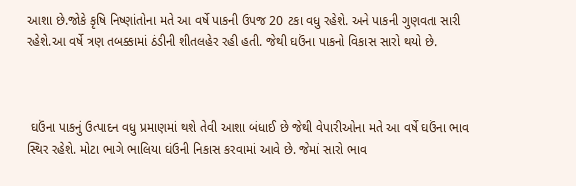આશા છે.જોકે કૃષિ નિષ્ણાંતોના મતે આ વર્ષે પાકની ઉપજ 20 ટકા વધુ રહેશે. અને પાકની ગુણવતા સારી રહેશે.આ વર્ષે ત્રણ તબક્કામાં ઠંડીની શીતલહેર રહી હતી. જેથી ઘઉંના પાકનો વિકાસ સારો થયો છે.



 ઘઉંના પાકનું ઉત્પાદન વધુ પ્રમાણમાં થશે તેવી આશા બંધાઈ છે જેથી વેપારીઓના મતે આ વર્ષે ઘઉંના ભાવ સ્થિર રહેશે. મોટા ભાગે ભાલિયા ઘંઉની નિકાસ કરવામાં આવે છે. જેમાં સારો ભાવ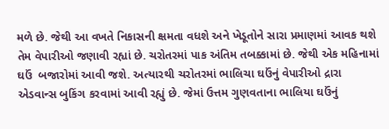મળે છે. જેથી આ વખતે નિકાસની ક્ષમતા વધશે અને ખેડૂતોને સારા પ્રમાણમાં આવક થશે તેમ વેપારીઓ જણાવી રહ્યાં છે. ચરોતરમાં પાક અંતિમ તબક્કામાં છે. જેથી એક મહિનામાં ઘઉં  બજારોમાં આવી જશે. અત્યારથી ચરોતરમાં ભાલિચા ઘઉંનું વેપારીઓ દ્રારા એડવાન્સ બુકિંગ કરવામાં આવી રહ્યું છે. જેમાં ઉત્તમ ગુણવતાના ભાલિયા ઘઉંનું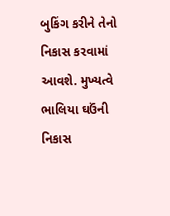બુકિંગ કરીને તેનો નિકાસ કરવામાં આવશે. મુખ્યત્વે ભાલિયા ઘઉંની નિકાસ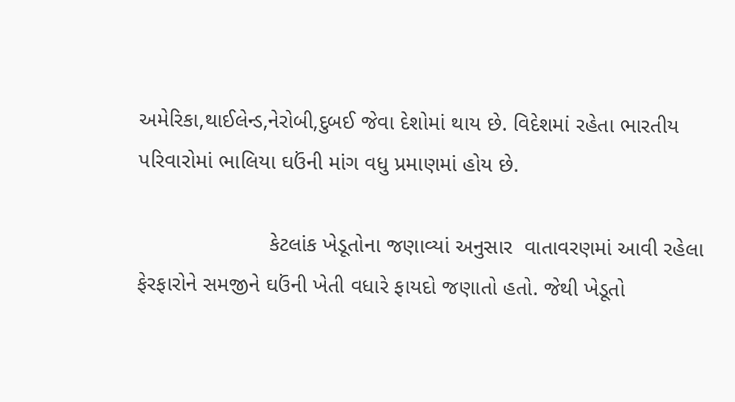અમેરિકા,થાઈલેન્ડ,નેરોબી,દુબઈ જેવા દેશોમાં થાય છે. વિદેશમાં રહેતા ભારતીય પરિવારોમાં ભાલિયા ઘઉંની માંગ વધુ પ્રમાણમાં હોય છે.

                      કેટલાંક ખેડૂતોના જણાવ્યાં અનુસાર  વાતાવરણમાં આવી રહેલા ફેરફારોને સમજીને ઘઉંની ખેતી વધારે ફાયદો જણાતો હતો. જેથી ખેડૂતો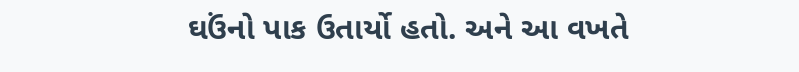ઘઉંનો પાક ઉતાર્યો હતો. અને આ વખતે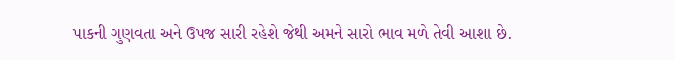પાકની ગુણવતા અને ઉપજ સારી રહેશે જેથી અમને સારો ભાવ મળે તેવી આશા છે.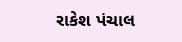રાકેશ પંચાલ